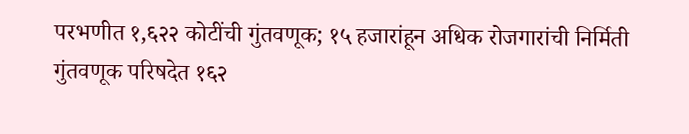परभणीत १,६२२ कोटींची गुंतवणूक; १५ हजारांहून अधिक रोजगारांची निर्मिती
गुंतवणूक परिषदेत १६२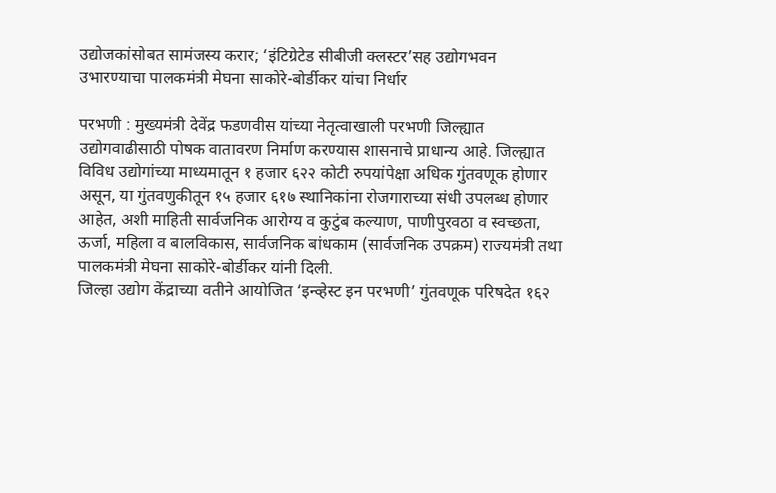उद्योजकांसोबत सामंजस्य करार; ‘इंटिग्रेटेड सीबीजी क्लस्टर’सह उद्योगभवन उभारण्याचा पालकमंत्री मेघना साकोरे-बोर्डीकर यांचा निर्धार

परभणी : मुख्यमंत्री देवेंद्र फडणवीस यांच्या नेतृत्वाखाली परभणी जिल्ह्यात उद्योगवाढीसाठी पोषक वातावरण निर्माण करण्यास शासनाचे प्राधान्य आहे. जिल्ह्यात विविध उद्योगांच्या माध्यमातून १ हजार ६२२ कोटी रुपयांपेक्षा अधिक गुंतवणूक होणार असून, या गुंतवणुकीतून १५ हजार ६१७ स्थानिकांना रोजगाराच्या संधी उपलब्ध होणार आहेत, अशी माहिती सार्वजनिक आरोग्य व कुटुंब कल्याण, पाणीपुरवठा व स्वच्छता, ऊर्जा, महिला व बालविकास, सार्वजनिक बांधकाम (सार्वजनिक उपक्रम) राज्यमंत्री तथा पालकमंत्री मेघना साकोरे-बोर्डीकर यांनी दिली.
जिल्हा उद्योग केंद्राच्या वतीने आयोजित ‘इन्व्हेस्ट इन परभणी’ गुंतवणूक परिषदेत १६२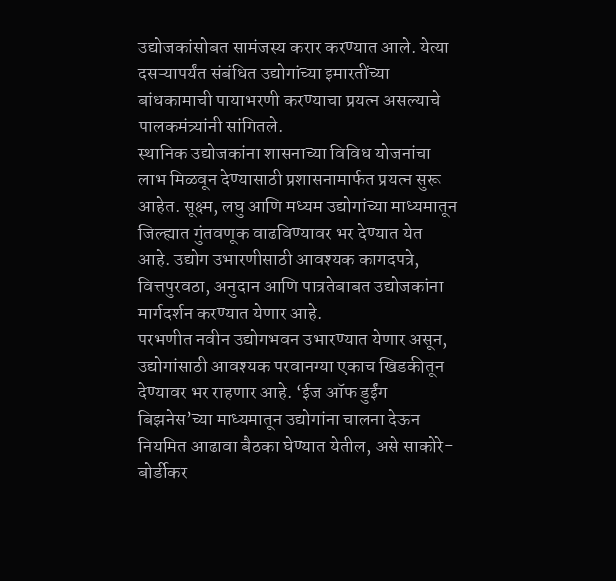उद्योजकांसोबत सामंजस्य करार करण्यात आले. येत्या दसऱ्यापर्यंत संबंधित उद्योगांच्या इमारतींच्या बांधकामाची पायाभरणी करण्याचा प्रयत्न असल्याचे पालकमंत्र्यांनी सांगितले.
स्थानिक उद्योजकांना शासनाच्या विविध योजनांचा लाभ मिळवून देण्यासाठी प्रशासनामार्फत प्रयत्न सुरू आहेत. सूक्ष्म, लघु आणि मध्यम उद्योगांच्या माध्यमातून जिल्ह्यात गुंतवणूक वाढविण्यावर भर देण्यात येत आहे. उद्योग उभारणीसाठी आवश्यक कागदपत्रे, वित्तपुरवठा, अनुदान आणि पात्रतेबाबत उद्योजकांना मार्गदर्शन करण्यात येणार आहे.
परभणीत नवीन उद्योगभवन उभारण्यात येणार असून, उद्योगांसाठी आवश्यक परवानग्या एकाच खिडकीतून देण्यावर भर राहणार आहे. ‘ईज ऑफ डुईंग बिझनेस’च्या माध्यमातून उद्योगांना चालना देऊन नियमित आढावा बैठका घेण्यात येतील, असे साकोरे-बोर्डीकर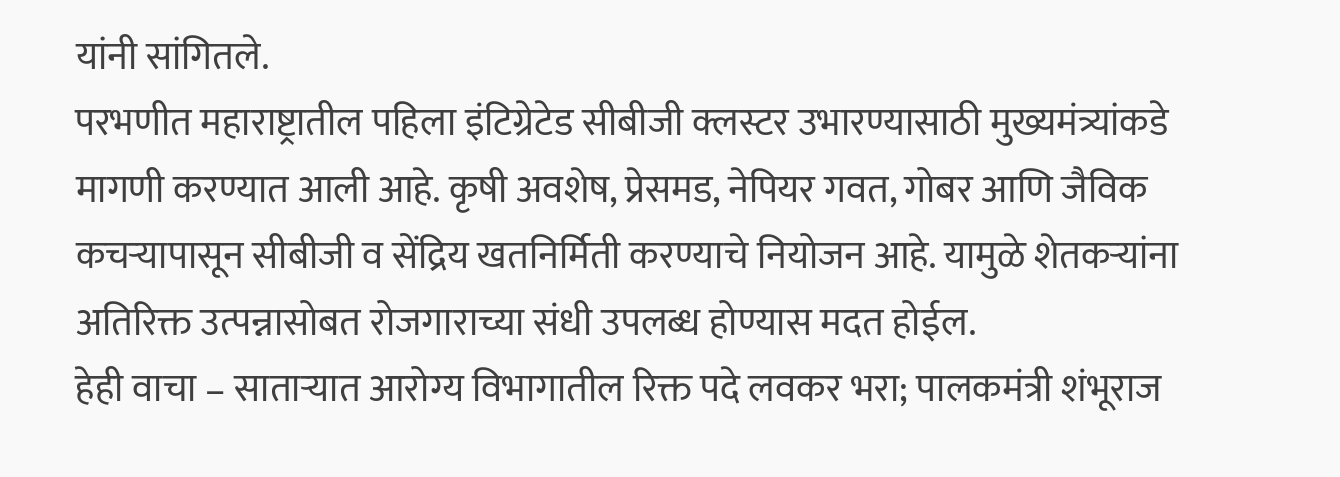यांनी सांगितले.
परभणीत महाराष्ट्रातील पहिला इंटिग्रेटेड सीबीजी क्लस्टर उभारण्यासाठी मुख्यमंत्र्यांकडे मागणी करण्यात आली आहे. कृषी अवशेष, प्रेसमड, नेपियर गवत, गोबर आणि जैविक कचऱ्यापासून सीबीजी व सेंद्रिय खतनिर्मिती करण्याचे नियोजन आहे. यामुळे शेतकऱ्यांना अतिरिक्त उत्पन्नासोबत रोजगाराच्या संधी उपलब्ध होण्यास मदत होईल.
हेही वाचा – साताऱ्यात आरोग्य विभागातील रिक्त पदे लवकर भरा; पालकमंत्री शंभूराज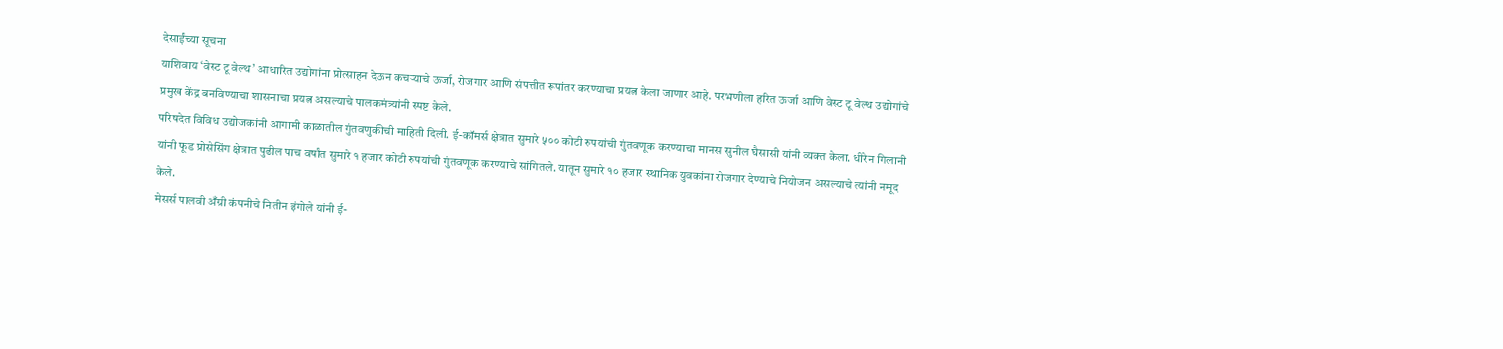देसाईंच्या सूचना
याशिवाय ‘वेस्ट टू वेल्थ’ आधारित उद्योगांना प्रोत्साहन देऊन कचऱ्याचे ऊर्जा, रोजगार आणि संपत्तीत रूपांतर करण्याचा प्रयत्न केला जाणार आहे. परभणीला हरित ऊर्जा आणि वेस्ट टू वेल्थ उद्योगांचे प्रमुख केंद्र बनविण्याचा शासनाचा प्रयत्न असल्याचे पालकमंत्र्यांनी स्पष्ट केले.
परिषदेत विविध उद्योजकांनी आगामी काळातील गुंतवणुकीची माहिती दिली. ई-कॉमर्स क्षेत्रात सुमारे ५०० कोटी रुपयांची गुंतवणूक करण्याचा मानस सुनील घैसासी यांनी व्यक्त केला. धीरेन गिलानी यांनी फूड प्रोसेसिंग क्षेत्रात पुढील पाच वर्षांत सुमारे १ हजार कोटी रुपयांची गुंतवणूक करण्याचे सांगितले. यातून सुमारे १० हजार स्थानिक युवकांना रोजगार देण्याचे नियोजन असल्याचे त्यांनी नमूद केले.
मेसर्स पालवी अँग्री कंपनीचे नितीन इंगोले यांनी ई-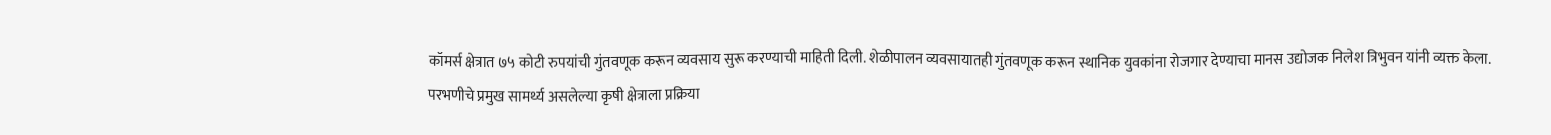कॉमर्स क्षेत्रात ७५ कोटी रुपयांची गुंतवणूक करून व्यवसाय सुरू करण्याची माहिती दिली. शेळीपालन व्यवसायातही गुंतवणूक करून स्थानिक युवकांना रोजगार देण्याचा मानस उद्योजक निलेश त्रिभुवन यांनी व्यक्त केला.
परभणीचे प्रमुख सामर्थ्य असलेल्या कृषी क्षेत्राला प्रक्रिया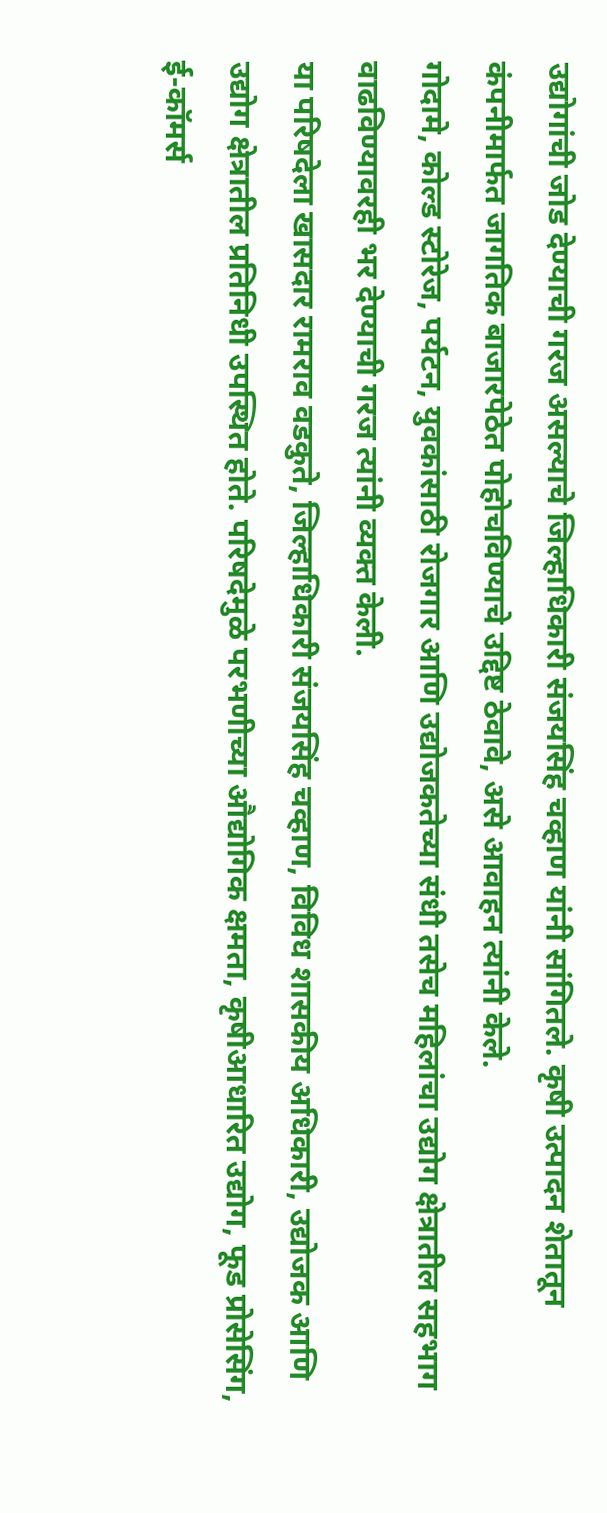उद्योगांची जोड देण्याची गरज असल्याचे जिल्हाधिकारी संजयसिंह चव्हाण यांनी सांगितले. कृषी उत्पादन शेतातून कंपनीमार्फत जागतिक बाजारपेठेत पोहोचविण्याचे उद्दिष्ट ठेवावे, असे आवाहन त्यांनी केले.
गोदामे, कोल्ड स्टोरेज, पर्यटन, युवकांसाठी रोजगार आणि उद्योजकतेच्या संधी तसेच महिलांचा उद्योग क्षेत्रातील सहभाग वाढविण्यावरही भर देण्याची गरज त्यांनी व्यक्त केली.
या परिषदेला खासदार रामराव वडकुते, जिल्हाधिकारी संजयसिंह चव्हाण, विविध शासकीय अधिकारी, उद्योजक आणि उद्योग क्षेत्रातील प्रतिनिधी उपस्थित होते. परिषदेमुळे परभणीच्या औद्योगिक क्षमता, कृषीआधारित उद्योग, फूड प्रोसेसिंग, ई-कॉमर्स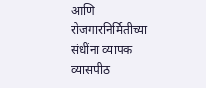आणि रोजगारनिर्मितीच्या संधींना व्यापक व्यासपीठ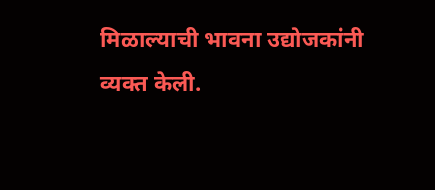मिळाल्याची भावना उद्योजकांनी व्यक्त केली.